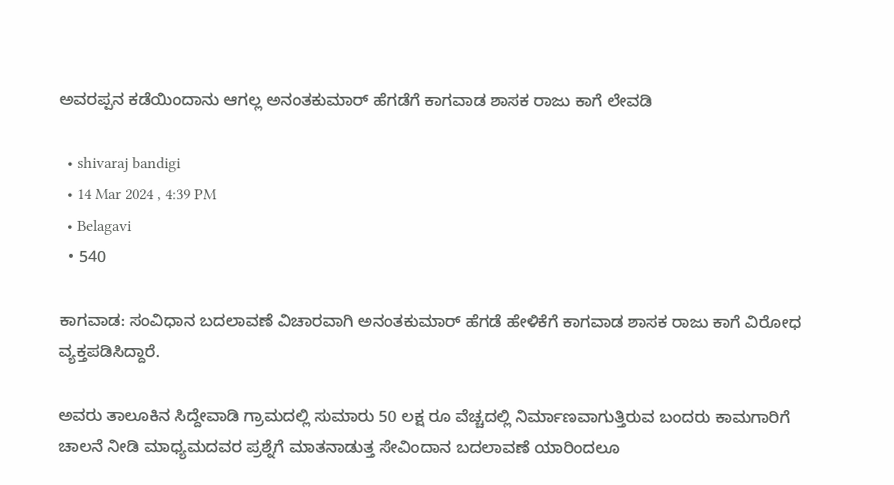ಅವರಪ್ಪನ ಕಡೆಯಿಂದಾನು ಆಗಲ್ಲ ಅನಂತಕುಮಾರ್ ಹೆಗಡೆಗೆ ಕಾಗವಾಡ ಶಾಸಕ ರಾಜು ಕಾಗೆ ಲೇವಡಿ

  • shivaraj bandigi
  • 14 Mar 2024 , 4:39 PM
  • Belagavi
  • 540

ಕಾಗವಾಡ: ಸಂವಿಧಾನ ಬದಲಾವಣೆ ವಿಚಾರವಾಗಿ ಅನಂತಕುಮಾರ್ ಹೆಗಡೆ ಹೇಳಿಕೆಗೆ ಕಾಗವಾಡ ಶಾಸಕ ರಾಜು ಕಾಗೆ ವಿರೋಧ ವ್ಯಕ್ತಪಡಿಸಿದ್ದಾರೆ.

ಅವರು ತಾಲೂಕಿನ ಸಿದ್ದೇವಾಡಿ ಗ್ರಾಮದಲ್ಲಿ ಸುಮಾರು 50 ಲಕ್ಷ ರೂ ವೆಚ್ಚದಲ್ಲಿ ನಿರ್ಮಾಣವಾಗುತ್ತಿರುವ ಬಂದರು ಕಾಮಗಾರಿಗೆ ಚಾಲನೆ ನೀಡಿ ಮಾಧ್ಯಮದವರ ಪ್ರಶ್ನೆಗೆ ಮಾತನಾಡುತ್ತ ಸೇವಿಂದಾನ ಬದಲಾವಣೆ ಯಾರಿಂದಲೂ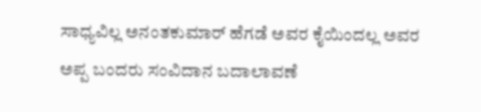ಸಾಧ್ಯವಿಲ್ಲ ಅನಂತಕುಮಾರ್ ಹೆಗಡೆ ಅವರ ಕೈಯಿಂದಲ್ಲ ಅವರ ಅಪ್ಪ ಬಂದರು ಸಂವಿದಾನ ಬದಾಲಾವಣೆ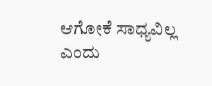ಆಗೋಕೆ ಸಾಧ್ಯವಿಲ್ಲ ಎಂದು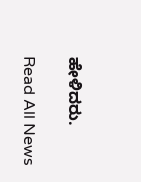ಹೇಳಿದರು.

Read All News